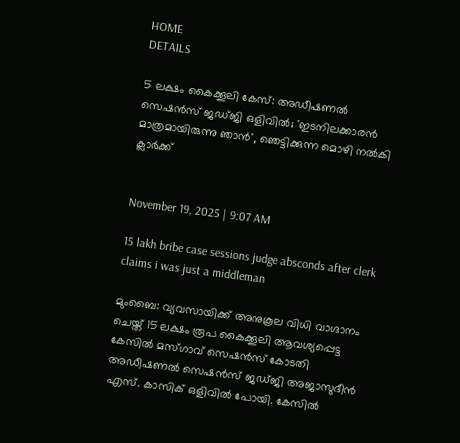HOME
DETAILS

5 ലക്ഷം കൈക്കൂലി കേസ്: അഡീഷണൽ സെഷൻസ് ജഡ്ജി ഒളിവില്‍; 'ഇടനിലക്കാരൻ മാത്രമായിരുന്നു ഞാൻ', ഞെട്ടിക്കുന്ന മൊഴി നൽകി ക്ലാർക്ക്


November 19, 2025 | 9:07 AM

15 lakh bribe case sessions judge absconds after clerk claims i was just a middleman

മുംബൈ: വ്യവസായിക്ക് അനുകൂല വിധി വാഗ്ദാനം ചെയ്ത് 15 ലക്ഷം രൂപ കൈക്കൂലി ആവശ്യപ്പെട്ട കേസിൽ മസ്ഗാവ് സെഷൻസ് കോടതി അഡീഷണൽ സെഷൻസ് ജഡ്ജി അജാസുദീൻ എസ്. കാസിക് ഒളിവിൽ പോയി. കേസിൽ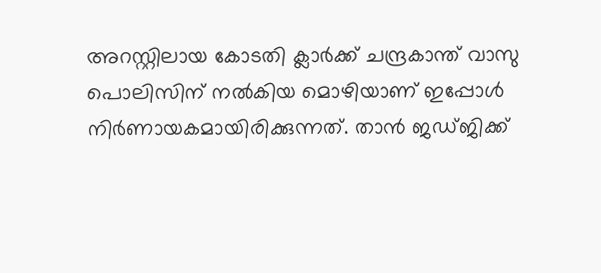അറസ്റ്റിലായ കോടതി ക്ലാർക്ക് ചന്ദ്രകാന്ത് വാസു പൊലിസിന് നൽകിയ മൊഴിയാണ് ഇപ്പോൾ നിർണായകമായിരിക്കുന്നത്. താൻ ജഡ്ജിക്ക്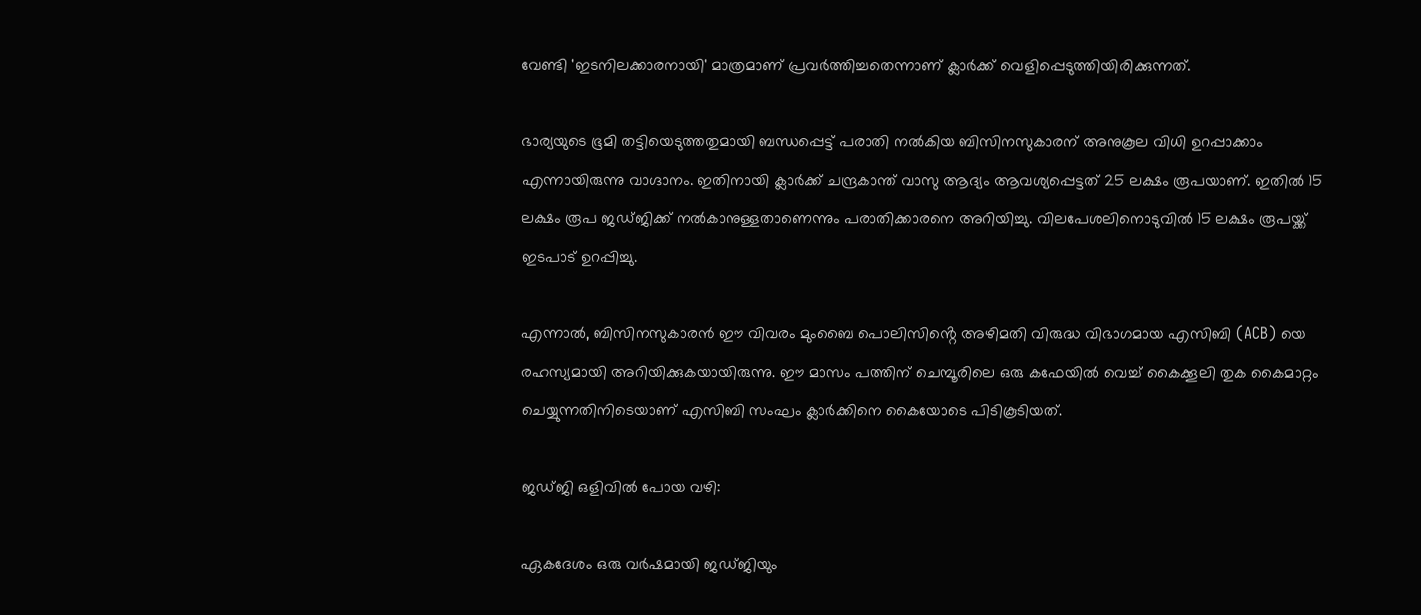വേണ്ടി 'ഇടനിലക്കാരനായി' മാത്രമാണ് പ്രവർത്തിച്ചതെന്നാണ് ക്ലാർക്ക് വെളിപ്പെടുത്തിയിരിക്കുന്നത്.

ഭാര്യയുടെ ഭൂമി തട്ടിയെടുത്തതുമായി ബന്ധപ്പെട്ട് പരാതി നൽകിയ ബിസിനസുകാരന് അനുകൂല വിധി ഉറപ്പാക്കാം എന്നായിരുന്നു വാഗ്ദാനം. ഇതിനായി ക്ലാർക്ക് ചന്ദ്രകാന്ത് വാസു ആദ്യം ആവശ്യപ്പെട്ടത് 25 ലക്ഷം രൂപയാണ്. ഇതിൽ 15 ലക്ഷം രൂപ ജഡ്ജിക്ക് നൽകാനുള്ളതാണെന്നും പരാതിക്കാരനെ അറിയിച്ചു. വിലപേശലിനൊടുവിൽ 15 ലക്ഷം രൂപയ്ക്ക് ഇടപാട് ഉറപ്പിച്ചു.

എന്നാൽ, ബിസിനസുകാരൻ ഈ വിവരം മുംബൈ പൊലിസിൻ്റെ അഴിമതി വിരുദ്ധ വിഭാഗമായ എസിബി (ACB) യെ രഹസ്യമായി അറിയിക്കുകയായിരുന്നു. ഈ മാസം പത്തിന് ചെമ്പൂരിലെ ഒരു കഫേയിൽ വെച്ച് കൈക്കൂലി തുക കൈമാറ്റം ചെയ്യുന്നതിനിടെയാണ് എസിബി സംഘം ക്ലാർക്കിനെ കൈയോടെ പിടികൂടിയത്.

ജഡ്ജി ഒളിവില്‍ പോയ വഴി:

ഏകദേശം ഒരു വർഷമായി ജഡ്ജിയും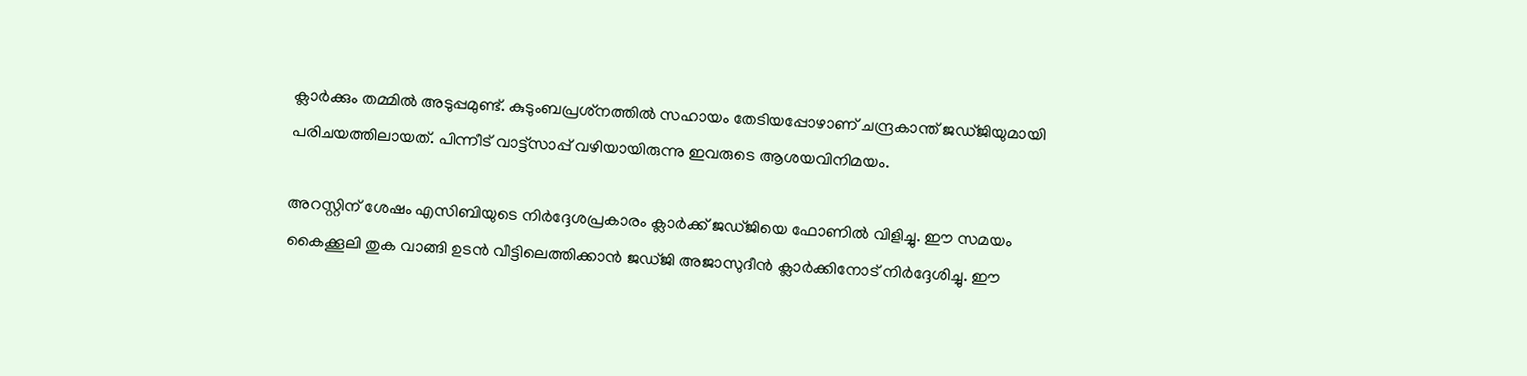ക്ലാർക്കും തമ്മിൽ അടുപ്പമുണ്ട്. കുടുംബപ്രശ്‌നത്തിൽ സഹായം തേടിയപ്പോഴാണ് ചന്ദ്രകാന്ത് ജഡ്ജിയുമായി പരിചയത്തിലായത്. പിന്നീട് വാട്ട്‌സാപ്പ് വഴിയായിരുന്നു ഇവരുടെ ആശയവിനിമയം.

അറസ്റ്റിന് ശേഷം എസിബിയുടെ നിർദ്ദേശപ്രകാരം ക്ലാർക്ക് ജഡ്ജിയെ ഫോണിൽ വിളിച്ചു. ഈ സമയം കൈക്കൂലി തുക വാങ്ങി ഉടൻ വീട്ടിലെത്തിക്കാൻ ജഡ്ജി അജാസുദീൻ ക്ലാർക്കിനോട് നിർദ്ദേശിച്ചു. ഈ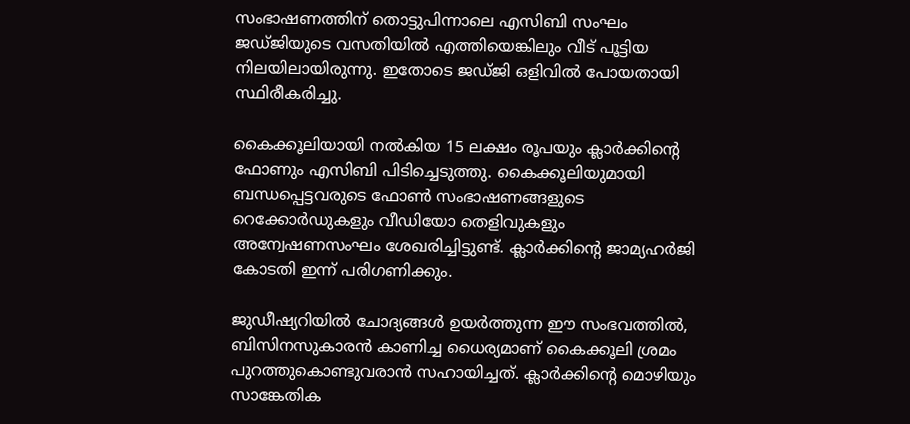സംഭാഷണത്തിന് തൊട്ടുപിന്നാലെ എസിബി സംഘം ജഡ്ജിയുടെ വസതിയിൽ എത്തിയെങ്കിലും വീട് പൂട്ടിയ നിലയിലായിരുന്നു. ഇതോടെ ജഡ്ജി ഒളിവിൽ പോയതായി സ്ഥിരീകരിച്ചു.

കൈക്കൂലിയായി നൽകിയ 15 ലക്ഷം രൂപയും ക്ലാർക്കിന്റെ ഫോണും എസിബി പിടിച്ചെടുത്തു. കൈക്കൂലിയുമായി ബന്ധപ്പെട്ടവരുടെ ഫോൺ സംഭാഷണങ്ങളുടെ റെക്കോർഡുകളും വീഡിയോ തെളിവുകളും അന്വേഷണസംഘം ശേഖരിച്ചിട്ടുണ്ട്. ക്ലാർക്കിൻ്റെ ജാമ്യഹർജി കോടതി ഇന്ന് പരിഗണിക്കും.

ജുഡീഷ്യറിയിൽ ചോദ്യങ്ങൾ ഉയർത്തുന്ന ഈ സംഭവത്തിൽ, ബിസിനസുകാരൻ കാണിച്ച ധൈര്യമാണ് കൈക്കൂലി ശ്രമം പുറത്തുകൊണ്ടുവരാൻ സഹായിച്ചത്. ക്ലാർക്കിൻ്റെ മൊഴിയും സാങ്കേതിക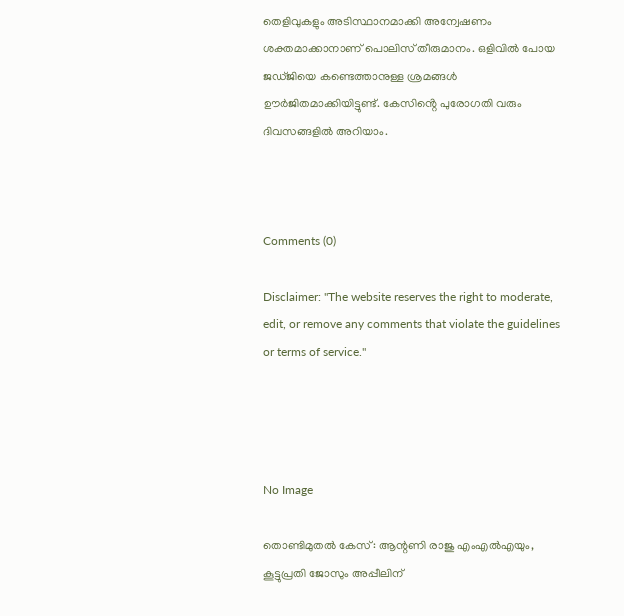തെളിവുകളും അടിസ്ഥാനമാക്കി അന്വേഷണം ശക്തമാക്കാനാണ് പൊലിസ് തീരുമാനം. ഒളിവിൽ പോയ ജഡ്ജിയെ കണ്ടെത്താനുള്ള ശ്രമങ്ങൾ ഊർജിതമാക്കിയിട്ടുണ്ട്. കേസിൻ്റെ പുരോഗതി വരും ദിവസങ്ങളിൽ അറിയാം.



Comments (0)

Disclaimer: "The website reserves the right to moderate, edit, or remove any comments that violate the guidelines or terms of service."




No Image

തൊണ്ടിമുതൽ കേസ്: ആന്റണി രാജു എംഎൽഎയും, കൂട്ടുപ്രതി ജോസും അപ്പീലിന്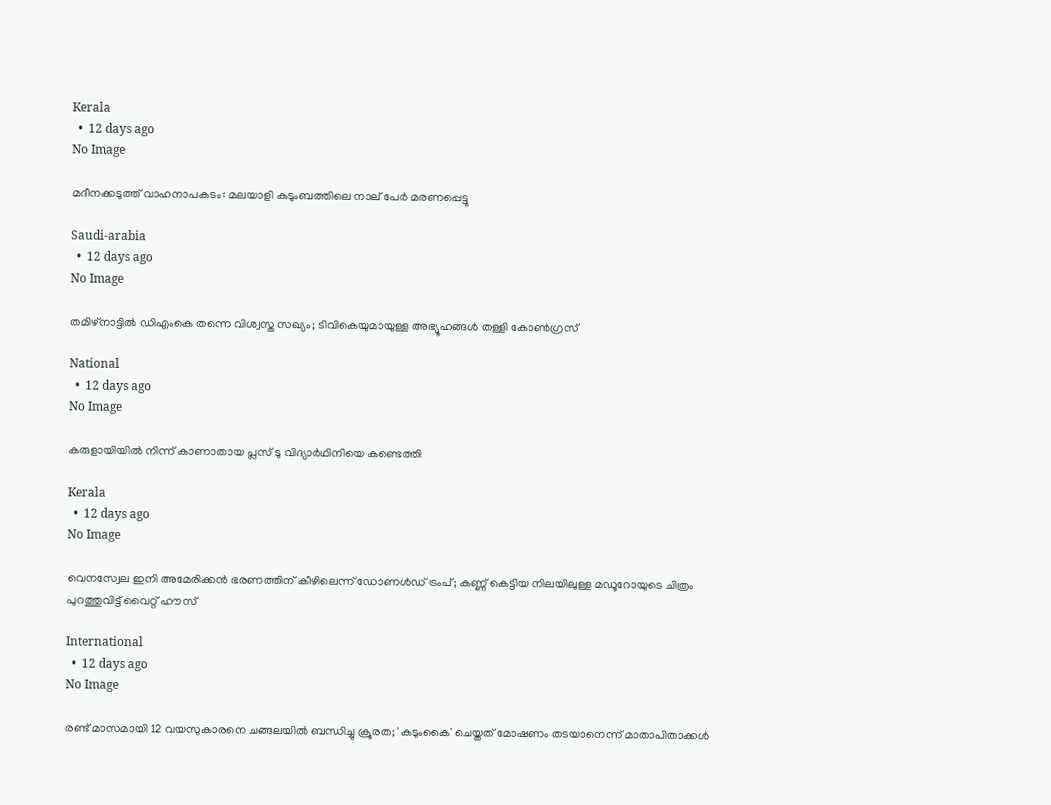Kerala
  •  12 days ago
No Image

മദീനക്കടുത്ത് വാഹനാപകടം: മലയാളി കുടുംബത്തിലെ നാല് പേർ മരണപ്പെട്ടു

Saudi-arabia
  •  12 days ago
No Image

തമിഴ്‌നാട്ടിൽ ഡിഎംകെ തന്നെ വിശ്വസ്ത സഖ്യം; ടിവികെയുമായുള്ള അഭ്യൂഹങ്ങൾ തള്ളി കോൺഗ്രസ്

National
  •  12 days ago
No Image

കരുളായിയിൽ നിന്ന് കാണാതായ പ്ലസ് ടു വിദ്യാർഥിനിയെ കണ്ടെത്തി

Kerala
  •  12 days ago
No Image

വെനസ്വേല ഇനി അമേരിക്കൻ ഭരണത്തിന് കീഴിലെന്ന് ഡോണൾഡ് ട്രംപ്; കണ്ണ് കെട്ടിയ നിലയിലുള്ള മഡൂറോയുടെ ചിത്രം പുറത്തുവിട്ട് വൈറ്റ് ഹൗസ്

International
  •  12 days ago
No Image

രണ്ട് മാസമായി 12 വയസുകാരനെ ചങ്ങലയിൽ ബന്ധിച്ചു ക്രൂരത; 'കടുംകൈ' ചെയ്തത് മോഷണം തടയാനെന്ന് മാതാപിതാക്കൾ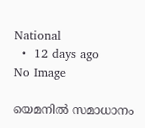National
  •  12 days ago
No Image

യെമനിൽ സമാധാനം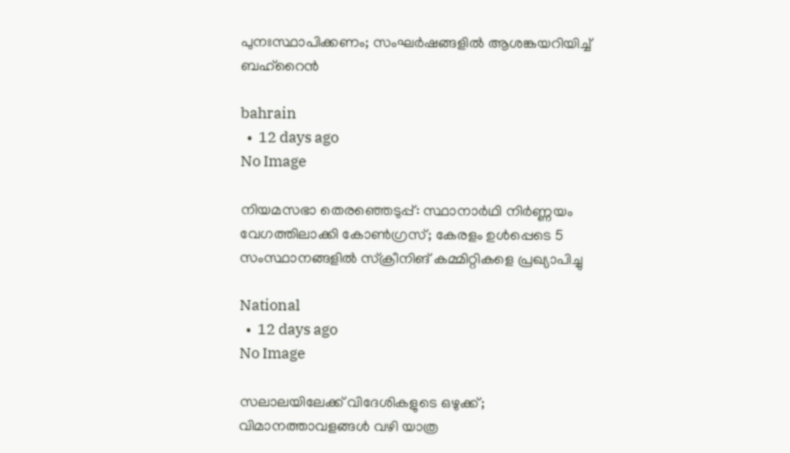പുനഃസ്ഥാപിക്കണം; സംഘർഷങ്ങളിൽ ആശങ്കയറിയിച്ച് ബഹ്‌റൈൻ

bahrain
  •  12 days ago
No Image

നിയമസഭാ തെരഞ്ഞെടുപ്പ്: സ്ഥാനാർഥി നിർണ്ണയം വേഗത്തിലാക്കി കോൺഗ്രസ്; കേരളം ഉൾപ്പെടെ 5 സംസ്ഥാനങ്ങളിൽ സ്ക്രീനിങ് കമ്മിറ്റികളെ പ്രഖ്യാപിച്ചു

National
  •  12 days ago
No Image

സലാലയിലേക്ക് വിദേശികളുടെ ഒഴുക്ക്; വിമാനത്താവളങ്ങൾ വഴി യാത്ര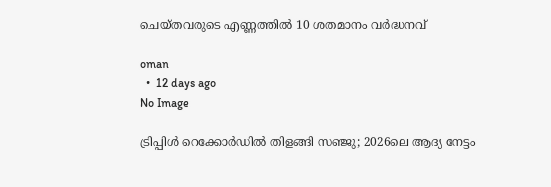ചെയ്തവരുടെ എണ്ണത്തിൽ 10 ശതമാനം വർദ്ധനവ്

oman
  •  12 days ago
No Image

ട്രിപ്പിൾ റെക്കോർഡിൽ തിളങ്ങി സഞ്ജു; 2026ലെ ആദ്യ നേട്ടം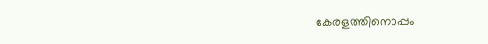കേരളത്തിനൊപ്പം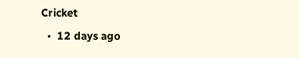Cricket
  •  12 days ago